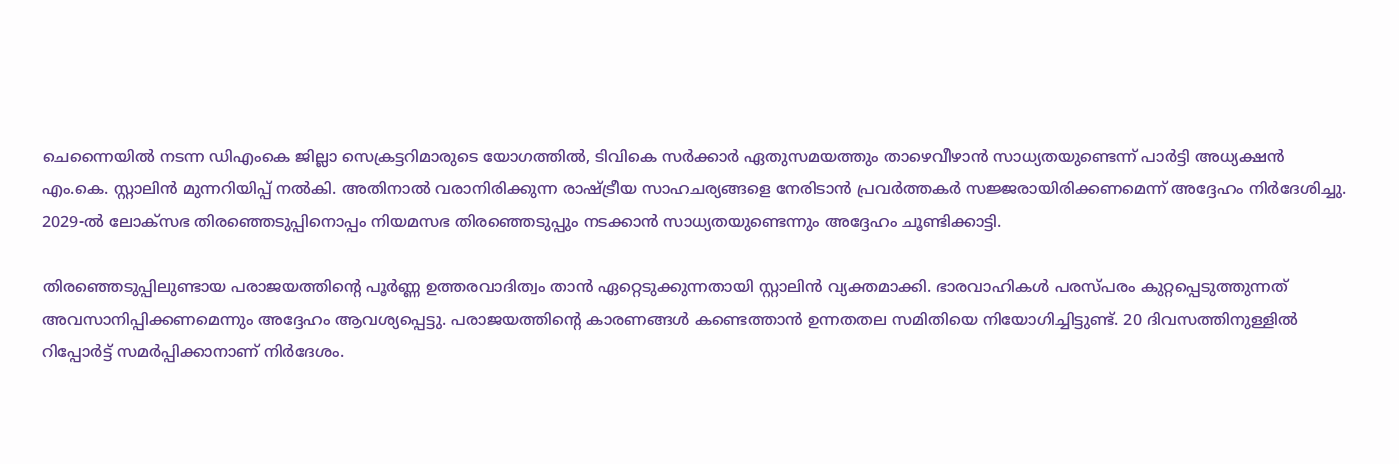ചെന്നൈയിൽ നടന്ന ഡിഎംകെ ജില്ലാ സെക്രട്ടറിമാരുടെ യോഗത്തിൽ, ടിവികെ സർക്കാർ ഏതുസമയത്തും താഴെവീഴാൻ സാധ്യതയുണ്ടെന്ന് പാർട്ടി അധ്യക്ഷൻ എം.കെ. സ്റ്റാലിൻ മുന്നറിയിപ്പ് നൽകി. അതിനാൽ വരാനിരിക്കുന്ന രാഷ്ട്രീയ സാഹചര്യങ്ങളെ നേരിടാൻ പ്രവർത്തകർ സജ്ജരായിരിക്കണമെന്ന് അദ്ദേഹം നിർദേശിച്ചു. 2029-ൽ ലോക്‌സഭ തിരഞ്ഞെടുപ്പിനൊപ്പം നിയമസഭ തിരഞ്ഞെടുപ്പും നടക്കാൻ സാധ്യതയുണ്ടെന്നും അദ്ദേഹം ചൂണ്ടിക്കാട്ടി.

തിരഞ്ഞെടുപ്പിലുണ്ടായ പരാജയത്തിന്റെ പൂർണ്ണ ഉത്തരവാദിത്വം താൻ ഏറ്റെടുക്കുന്നതായി സ്റ്റാലിൻ വ്യക്തമാക്കി. ഭാരവാഹികൾ പരസ്പരം കുറ്റപ്പെടുത്തുന്നത് അവസാനിപ്പിക്കണമെന്നും അദ്ദേഹം ആവശ്യപ്പെട്ടു. പരാജയത്തിന്റെ കാരണങ്ങൾ കണ്ടെത്താൻ ഉന്നതതല സമിതിയെ നിയോഗിച്ചിട്ടുണ്ട്. 20 ദിവസത്തിനുള്ളിൽ റിപ്പോർട്ട് സമർപ്പിക്കാനാണ് നിർദേശം.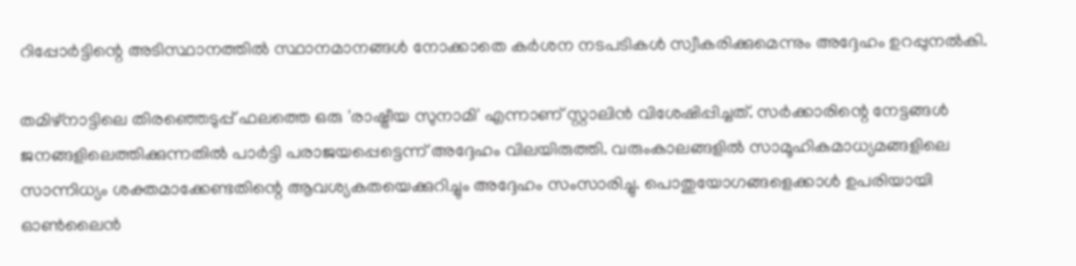റിപ്പോർട്ടിന്റെ അടിസ്ഥാനത്തിൽ സ്ഥാനമാനങ്ങൾ നോക്കാതെ കർശന നടപടികൾ സ്വീകരിക്കുമെന്നും അദ്ദേഹം ഉറപ്പുനൽകി.

തമിഴ്‌നാട്ടിലെ തിരഞ്ഞെടുപ്പ് ഫലത്തെ ഒരു 'രാഷ്ട്രീയ സുനാമി' എന്നാണ് സ്റ്റാലിൻ വിശേഷിപ്പിച്ചത്. സർക്കാരിന്റെ നേട്ടങ്ങൾ ജനങ്ങളിലെത്തിക്കുന്നതിൽ പാർട്ടി പരാജയപ്പെട്ടെന്ന് അദ്ദേഹം വിലയിരുത്തി. വരുംകാലങ്ങളിൽ സാമൂഹികമാധ്യമങ്ങളിലെ സാന്നിധ്യം ശക്തമാക്കേണ്ടതിന്റെ ആവശ്യകതയെക്കുറിച്ചും അദ്ദേഹം സംസാരിച്ചു. പൊതുയോഗങ്ങളെക്കാൾ ഉപരിയായി ഓൺലൈൻ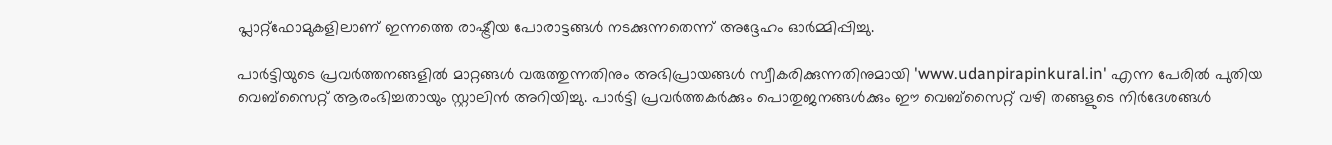പ്ലാറ്റ്‌ഫോമുകളിലാണ് ഇന്നത്തെ രാഷ്ട്രീയ പോരാട്ടങ്ങൾ നടക്കുന്നതെന്ന് അദ്ദേഹം ഓർമ്മിപ്പിച്ചു.

പാർട്ടിയുടെ പ്രവർത്തനങ്ങളിൽ മാറ്റങ്ങൾ വരുത്തുന്നതിനും അഭിപ്രായങ്ങൾ സ്വീകരിക്കുന്നതിനുമായി 'www.udanpirapinkural.in' എന്ന പേരിൽ പുതിയ വെബ്‌സൈറ്റ് ആരംഭിച്ചതായും സ്റ്റാലിൻ അറിയിച്ചു. പാർട്ടി പ്രവർത്തകർക്കും പൊതുജനങ്ങൾക്കും ഈ വെബ്‌സൈറ്റ് വഴി തങ്ങളുടെ നിർദേശങ്ങൾ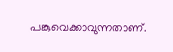പങ്കുവെക്കാവുന്നതാണ്.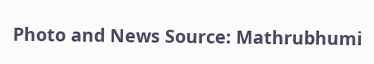Photo and News Source: Mathrubhumi